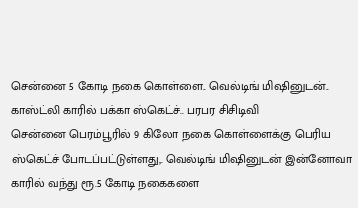சென்னை 5 கோடி நகை கொள்ளை.. வெல்டிங் மிஷினுடன்.. காஸ்ட்லி காரில் பக்கா ஸ்கெட்ச்.. பரபர சிசிடிவி
சென்னை பெரம்பூரில் 9 கிலோ நகை கொள்ளைக்கு பெரிய ஸ்கெட்ச் போடப்பட்டுள்ளது,. வெல்டிங் மிஷினுடன் இன்னோவா காரில் வந்து ரூ.5 கோடி நகைகளை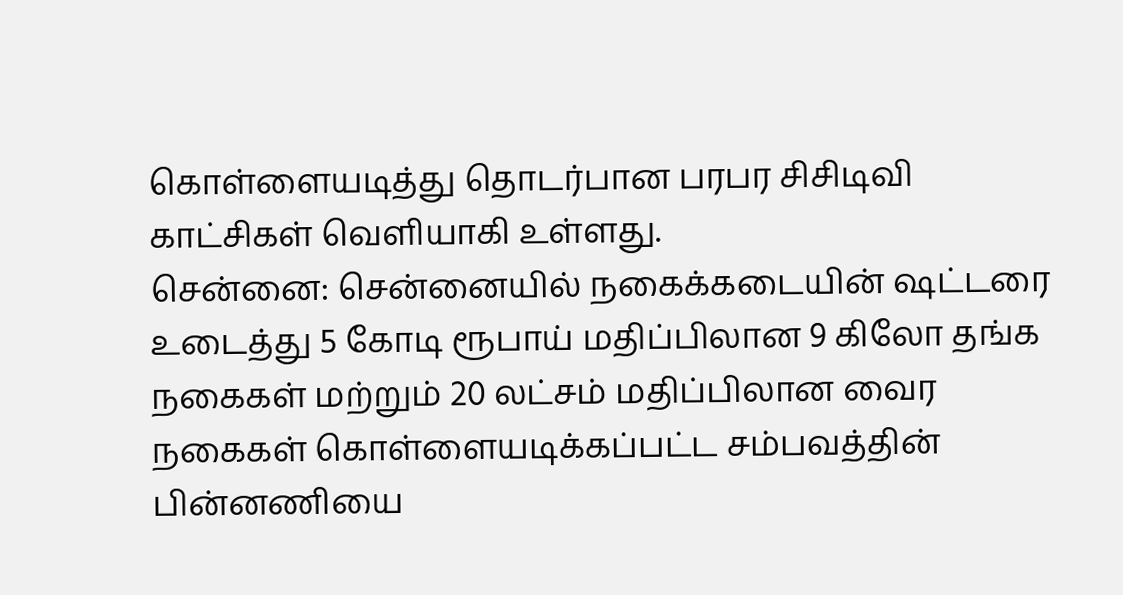கொள்ளையடித்து தொடர்பான பரபர சிசிடிவி காட்சிகள் வெளியாகி உள்ளது.
சென்னை: சென்னையில் நகைக்கடையின் ஷட்டரை உடைத்து 5 கோடி ரூபாய் மதிப்பிலான 9 கிலோ தங்க நகைகள் மற்றும் 20 லட்சம் மதிப்பிலான வைர நகைகள் கொள்ளையடிக்கப்பட்ட சம்பவத்தின் பின்னணியை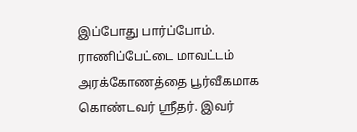இப்போது பார்ப்போம்.
ராணிப்பேட்டை மாவட்டம் அரக்கோணத்தை பூர்வீகமாக கொண்டவர் ஸ்ரீதர். இவர்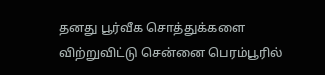தனது பூர்வீக சொத்துக்களை விற்றுவிட்டு சென்னை பெரம்பூரில்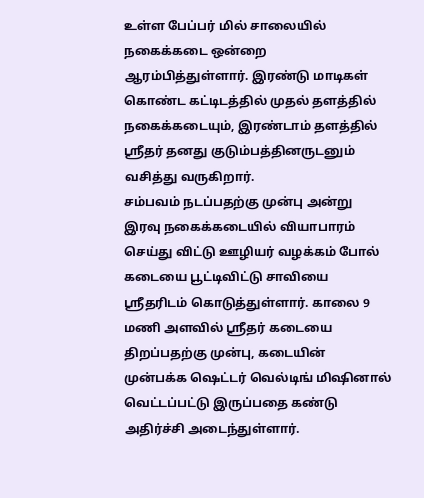உள்ள பேப்பர் மில் சாலையில் நகைக்கடை ஒன்றை ஆரம்பித்துள்ளார். இரண்டு மாடிகள் கொண்ட கட்டிடத்தில் முதல் தளத்தில் நகைக்கடையும், இரண்டாம் தளத்தில் ஸ்ரீதர் தனது குடும்பத்தினருடனும் வசித்து வருகிறார்.
சம்பவம் நடப்பதற்கு முன்பு அன்று இரவு நகைக்கடையில் வியாபாரம் செய்து விட்டு ஊழியர் வழக்கம் போல் கடையை பூட்டிவிட்டு சாவியை ஸ்ரீதரிடம் கொடுத்துள்ளார். காலை 9 மணி அளவில் ஸ்ரீதர் கடையை திறப்பதற்கு முன்பு, கடையின் முன்பக்க ஷெட்டர் வெல்டிங் மிஷினால் வெட்டப்பட்டு இருப்பதை கண்டு அதிர்ச்சி அடைந்துள்ளார்.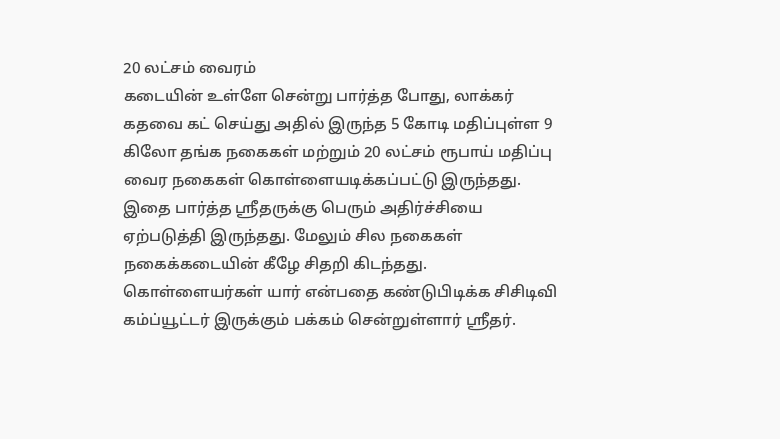20 லட்சம் வைரம்
கடையின் உள்ளே சென்று பார்த்த போது, லாக்கர் கதவை கட் செய்து அதில் இருந்த 5 கோடி மதிப்புள்ள 9 கிலோ தங்க நகைகள் மற்றும் 20 லட்சம் ரூபாய் மதிப்பு வைர நகைகள் கொள்ளையடிக்கப்பட்டு இருந்தது. இதை பார்த்த ஸ்ரீதருக்கு பெரும் அதிர்ச்சியை ஏற்படுத்தி இருந்தது. மேலும் சில நகைகள் நகைக்கடையின் கீழே சிதறி கிடந்தது.
கொள்ளையர்கள் யார் என்பதை கண்டுபிடிக்க சிசிடிவி கம்ப்யூட்டர் இருக்கும் பக்கம் சென்றுள்ளார் ஸ்ரீதர்.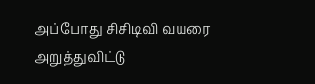அப்போது சிசிடிவி வயரை அறுத்துவிட்டு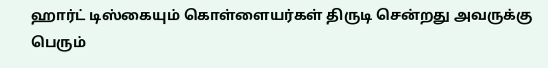ஹார்ட் டிஸ்கையும் கொள்ளையர்கள் திருடி சென்றது அவருக்கு பெரும்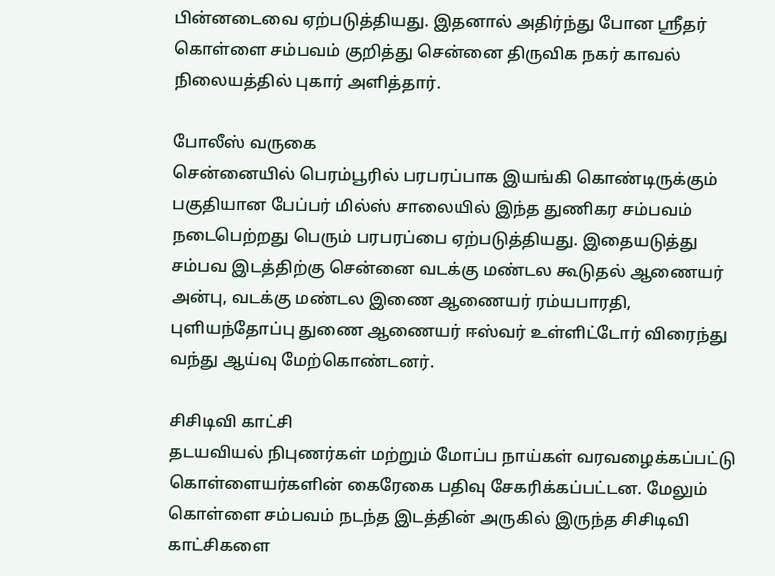பின்னடைவை ஏற்படுத்தியது. இதனால் அதிர்ந்து போன ஸ்ரீதர் கொள்ளை சம்பவம் குறித்து சென்னை திருவிக நகர் காவல் நிலையத்தில் புகார் அளித்தார்.

போலீஸ் வருகை
சென்னையில் பெரம்பூரில் பரபரப்பாக இயங்கி கொண்டிருக்கும் பகுதியான பேப்பர் மில்ஸ் சாலையில் இந்த துணிகர சம்பவம் நடைபெற்றது பெரும் பரபரப்பை ஏற்படுத்தியது. இதையடுத்து சம்பவ இடத்திற்கு சென்னை வடக்கு மண்டல கூடுதல் ஆணையர் அன்பு, வடக்கு மண்டல இணை ஆணையர் ரம்யபாரதி, புளியந்தோப்பு துணை ஆணையர் ஈஸ்வர் உள்ளிட்டோர் விரைந்து வந்து ஆய்வு மேற்கொண்டனர்.

சிசிடிவி காட்சி
தடயவியல் நிபுணர்கள் மற்றும் மோப்ப நாய்கள் வரவழைக்கப்பட்டு கொள்ளையர்களின் கைரேகை பதிவு சேகரிக்கப்பட்டன. மேலும் கொள்ளை சம்பவம் நடந்த இடத்தின் அருகில் இருந்த சிசிடிவி காட்சிகளை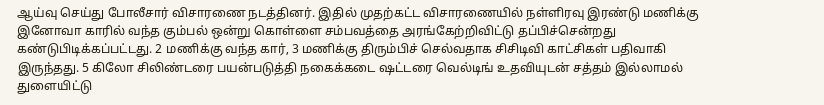ஆய்வு செய்து போலீசார் விசாரணை நடத்தினர். இதில் முதற்கட்ட விசாரணையில் நள்ளிரவு இரண்டு மணிக்கு இனோவா காரில் வந்த கும்பல் ஒன்று கொள்ளை சம்பவத்தை அரங்கேற்றிவிட்டு தப்பிச்சென்றது கண்டுபிடிக்கப்பட்டது. 2 மணிக்கு வந்த கார், 3 மணிக்கு திரும்பிச் செல்வதாக சிசிடிவி காட்சிகள் பதிவாகி இருந்தது. 5 கிலோ சிலிண்டரை பயன்படுத்தி நகைக்கடை ஷட்டரை வெல்டிங் உதவியுடன் சத்தம் இல்லாமல் துளையிட்டு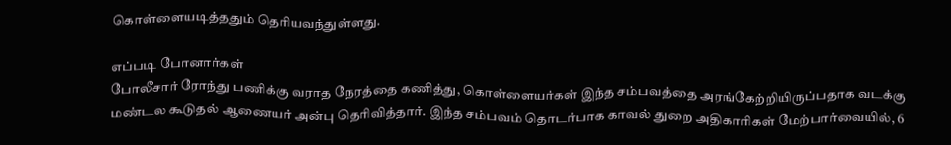கொள்ளையடித்ததும் தெரியவந்துள்ளது.

எப்படி போனார்கள்
போலீசார் ரோந்து பணிக்கு வராத நேரத்தை கணித்து, கொள்ளையர்கள் இந்த சம்பவத்தை அரங்கேற்றியிருப்பதாக வடக்கு மண்டல கூடுதல் ஆணையர் அன்பு தெரிவித்தார். இந்த சம்பவம் தொடர்பாக காவல் துறை அதிகாரிகள் மேற்பார்வையில், 6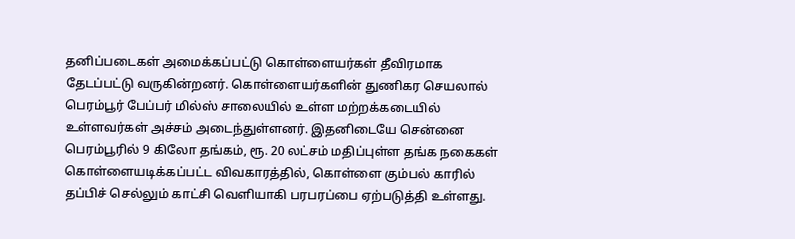தனிப்படைகள் அமைக்கப்பட்டு கொள்ளையர்கள் தீவிரமாக தேடப்பட்டு வருகின்றனர். கொள்ளையர்களின் துணிகர செயலால் பெரம்பூர் பேப்பர் மில்ஸ் சாலையில் உள்ள மற்றக்கடையில் உள்ளவர்கள் அச்சம் அடைந்துள்ளனர். இதனிடையே சென்னை பெரம்பூரில் 9 கிலோ தங்கம், ரூ. 20 லட்சம் மதிப்புள்ள தங்க நகைகள் கொள்ளையடிக்கப்பட்ட விவகாரத்தில், கொள்ளை கும்பல் காரில் தப்பிச் செல்லும் காட்சி வெளியாகி பரபரப்பை ஏற்படுத்தி உள்ளது.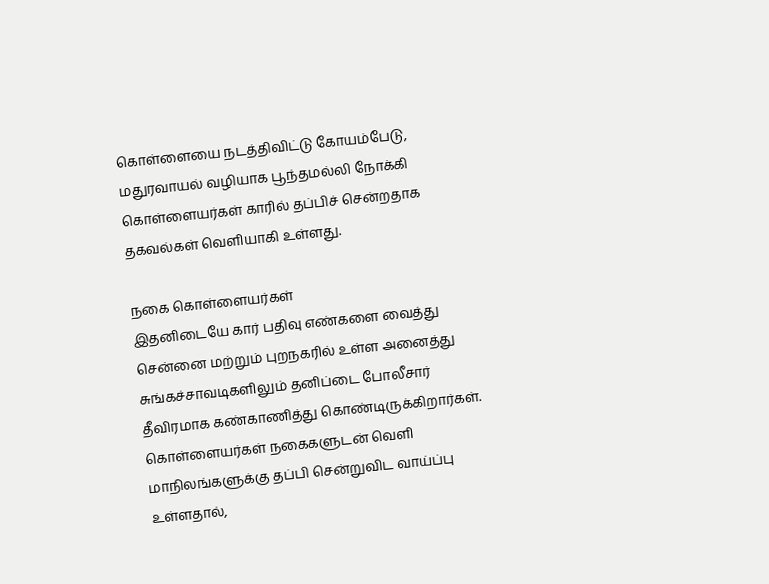கொள்ளையை நடத்திவிட்டு கோயம்பேடு, மதுரவாயல் வழியாக பூந்தமல்லி நோக்கி கொள்ளையர்கள் காரில் தப்பிச் சென்றதாக தகவல்கள் வெளியாகி உள்ளது.

நகை கொள்ளையர்கள்
இதனிடையே கார் பதிவு எண்களை வைத்து சென்னை மற்றும் புறநகரில் உள்ள அனைத்து சுங்கச்சாவடிகளிலும் தனிப்டை போலீசார் தீவிரமாக கண்காணித்து கொண்டிருக்கிறார்கள். கொள்ளையர்கள் நகைகளுடன் வெளி மாநிலங்களுக்கு தப்பி சென்றுவிட வாய்ப்பு உள்ளதால்,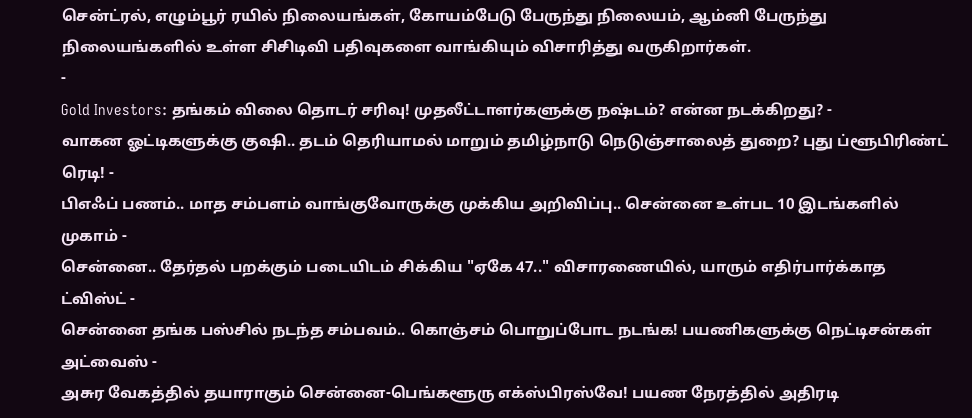சென்ட்ரல், எழும்பூர் ரயில் நிலையங்கள், கோயம்பேடு பேருந்து நிலையம், ஆம்னி பேருந்து நிலையங்களில் உள்ள சிசிடிவி பதிவுகளை வாங்கியும் விசாரித்து வருகிறார்கள்.
-
Gold Investors: தங்கம் விலை தொடர் சரிவு! முதலீட்டாளர்களுக்கு நஷ்டம்? என்ன நடக்கிறது? -
வாகன ஓட்டிகளுக்கு குஷி.. தடம் தெரியாமல் மாறும் தமிழ்நாடு நெடுஞ்சாலைத் துறை? புது ப்ளூபிரிண்ட் ரெடி! -
பிஎஃப் பணம்.. மாத சம்பளம் வாங்குவோருக்கு முக்கிய அறிவிப்பு.. சென்னை உள்பட 10 இடங்களில் முகாம் -
சென்னை.. தேர்தல் பறக்கும் படையிடம் சிக்கிய "ஏகே 47.." விசாரணையில், யாரும் எதிர்பார்க்காத ட்விஸ்ட் -
சென்னை தங்க பஸ்சில் நடந்த சம்பவம்.. கொஞ்சம் பொறுப்போட நடங்க! பயணிகளுக்கு நெட்டிசன்கள் அட்வைஸ் -
அசுர வேகத்தில் தயாராகும் சென்னை-பெங்களூரு எக்ஸ்பிரஸ்வே! பயண நேரத்தில் அதிரடி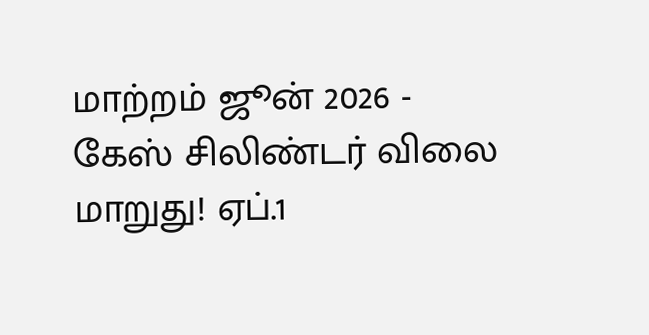மாற்றம் ஜூன் 2026 -
கேஸ் சிலிண்டர் விலை மாறுது! ஏப்.1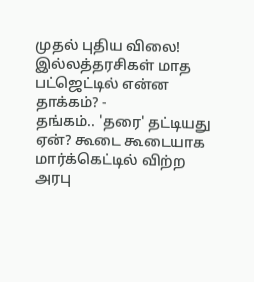முதல் புதிய விலை! இல்லத்தரசிகள் மாத பட்ஜெட்டில் என்ன தாக்கம்? -
தங்கம்.. 'தரை' தட்டியது ஏன்? கூடை கூடையாக மார்க்கெட்டில் விற்ற அரபு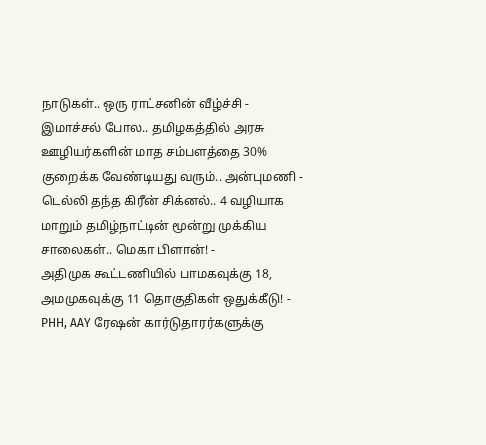நாடுகள்.. ஒரு ராட்சனின் வீழ்ச்சி -
இமாச்சல் போல.. தமிழகத்தில் அரசு ஊழியர்களின் மாத சம்பளத்தை 30% குறைக்க வேண்டியது வரும்.. அன்புமணி -
டெல்லி தந்த கிரீன் சிக்னல்.. 4 வழியாக மாறும் தமிழ்நாட்டின் மூன்று முக்கிய சாலைகள்.. மெகா பிளான்! -
அதிமுக கூட்டணியில் பாமகவுக்கு 18, அமமுகவுக்கு 11 தொகுதிகள் ஒதுக்கீடு! -
PHH, AAY ரேஷன் கார்டுதாரர்களுக்கு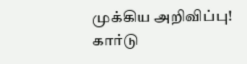முக்கிய அறிவிப்பு! கார்டு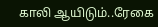காலி ஆயிடும்..ரேகை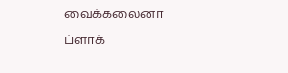வைக்கலைனா ப்ளாக்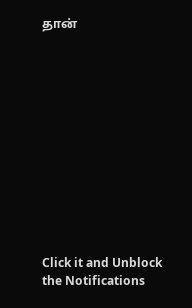தான்












Click it and Unblock the Notifications